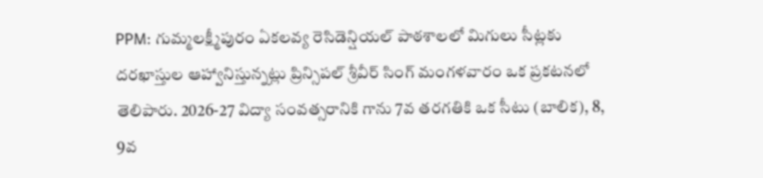PPM: గుమ్మలక్ష్మీపురం ఏకలవ్య రెసిడెన్షియల్ పాఠశాలలో మిగులు సీట్లకు దరఖాస్తుల ఆహ్వానిస్తున్నట్లు ప్రిన్సిపల్ శ్రీవీర్ సింగ్ మంగళవారం ఒక ప్రకటనలో తెలిపారు. 2026-27 విద్యా సంవత్సరానికి గాను 7వ తరగతికి ఒక సీటు (బాలిక), 8, 9వ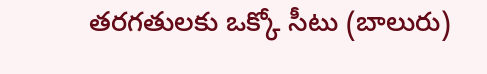తరగతులకు ఒక్కో సీటు (బాలురు)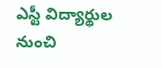ఎస్టీ విద్యార్థుల నుంచి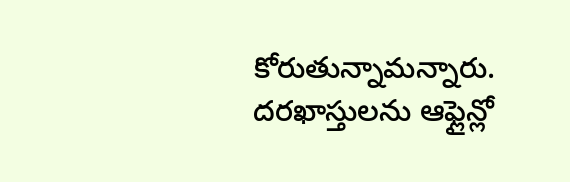కోరుతున్నామన్నారు. దరఖాస్తులను ఆఫ్లైన్లో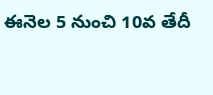ఈనెల 5 నుంచి 10వ తేదీ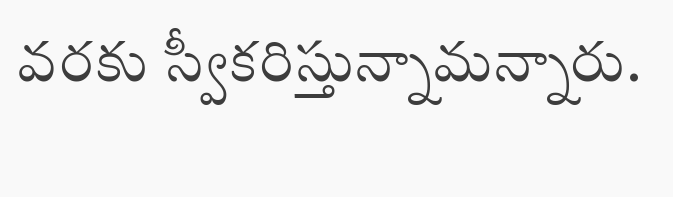వరకు స్వీకరిస్తున్నామన్నారు.